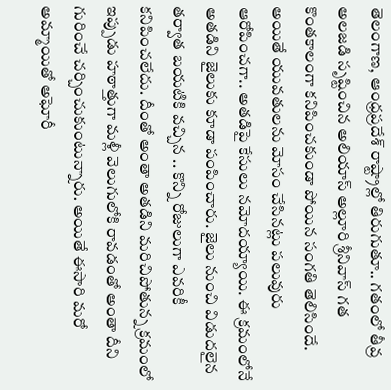తెలంగాణ, ఆంధ్రప్రదేశ్ రాష్ట్రాల్లో తిరుగుతూ.. గతంలో తీవ్ర అలజడి సృష్టించిన అలియాస్ అల్లూరి శ్రీనివాస్ గత కొంతకాలంగా కనిపించకుండా పోయిన సంగతి తెలిసిందే. అయితే యువతులను మోసం చేసినట్లు పలువురు ఆరోపించగా.. అతడిపై కేసులు నమోదయ్యాయి. ఈ క్రమంలోనే అతడిని జైలుకు కూడా పంపించారు. జైలు నుంచి విడుదలైన తర్వాత బయటికి వచ్చిన .. కొన్ని రోజులుగా ఎవరికీ కనిపించలేదు. దీంతో అంతా అతడిని మరిచిపోతున్న క్రమంలో ఇప్పుడు హఠాత్తుగా మళ్లీ వెలుగులోకి రావడంతో అంతా దీని గురించే చర్చించుకుంటున్నారు. అయితే ఈసారి మరో అమ్మాయితో అఘోరీ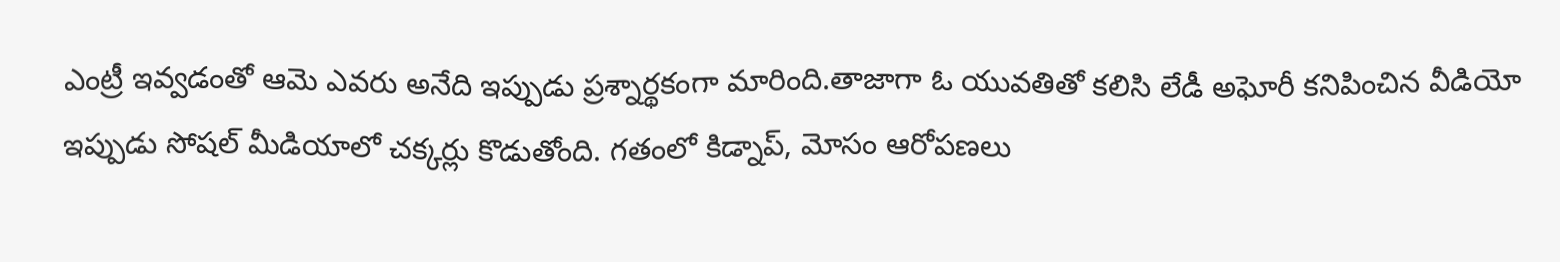ఎంట్రీ ఇవ్వడంతో ఆమె ఎవరు అనేది ఇప్పుడు ప్రశ్నార్థకంగా మారింది.తాజాగా ఓ యువతితో కలిసి లేడీ అఘోరీ కనిపించిన వీడియో ఇప్పుడు సోషల్ మీడియాలో చక్కర్లు కొడుతోంది. గతంలో కిడ్నాప్, మోసం ఆరోపణలు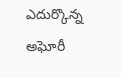ఎదుర్కొన్న అఘోరీ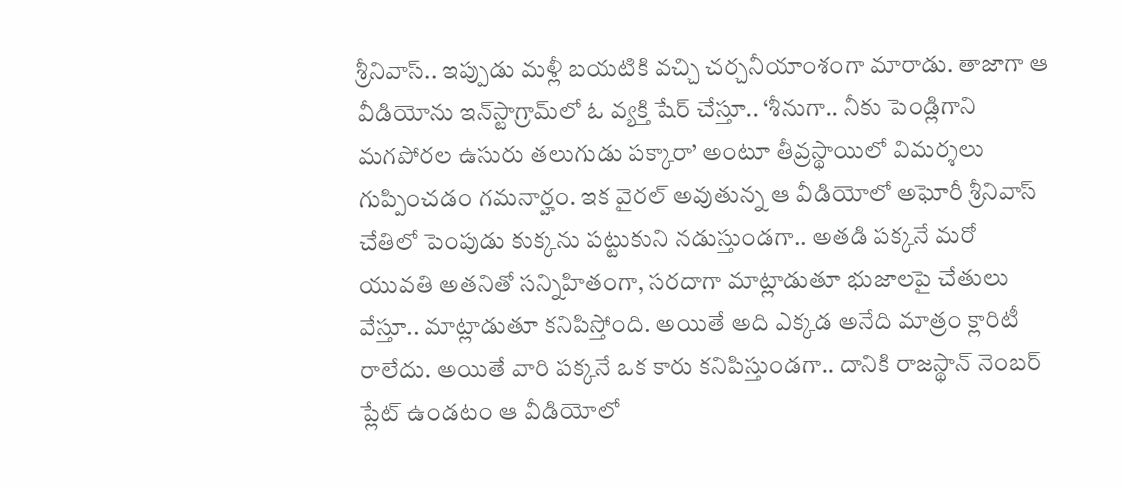శ్రీనివాస్.. ఇప్పుడు మళ్లీ బయటికి వచ్చి చర్చనీయాంశంగా మారాడు. తాజాగా ఆ వీడియోను ఇన్‌స్టాగ్రామ్‌లో ఓ వ్యక్తి షేర్ చేస్తూ.. ‘శీనుగా.. నీకు పెండ్లిగాని మగపోరల ఉసురు తలుగుడు పక్కారా’ అంటూ తీవ్రస్థాయిలో విమర్శలు గుప్పించడం గమనార్హం. ఇక వైరల్ అవుతున్న ఆ వీడియోలో అఘోరీ శ్రీనివాస్ చేతిలో పెంపుడు కుక్కను పట్టుకుని నడుస్తుండగా.. అతడి పక్కనే మరో యువతి అతనితో సన్నిహితంగా, సరదాగా మాట్లాడుతూ భుజాలపై చేతులు వేస్తూ.. మాట్లాడుతూ కనిపిస్తోంది. అయితే అది ఎక్కడ అనేది మాత్రం క్లారిటీ రాలేదు. అయితే వారి పక్కనే ఒక కారు కనిపిస్తుండగా.. దానికి రాజస్థాన్ నెంబర్ ప్లేట్ ఉండటం ఆ వీడియోలో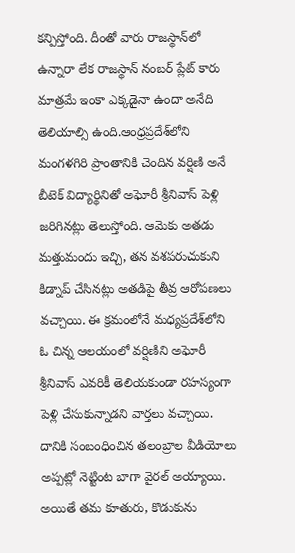కన్పిస్తోంది. దీంతో వారు రాజస్థాన్‌లో ఉన్నారా లేక రాజస్థాన్ నంబర్ ప్లేట్ కారు మాత్రమే ఇంకా ఎక్కడైనా ఉందా అనేది తెలియాల్సి ఉంది.ఆంధ్రప్రదేశ్‌లోని మంగళగిరి ప్రాంతానికి చెందిన వర్షిణి అనే బీటెక్ విద్యార్థినితో అఘోరీ శ్రీనివాస్ పెళ్లి జరిగినట్లు తెలుస్తోంది. ఆమెకు అతడు మత్తుమందు ఇచ్చి, తన వశపరుచుకుని కిడ్నాప్ చేసినట్లు అతడిపై తీవ్ర ఆరోపణలు వచ్చాయి. ఈ క్రమంలోనే మధ్యప్రదేశ్‌లోని ఓ చిన్న ఆలయంలో వర్షిణిని అఘోరీ శ్రీనివాస్ ఎవరికీ తెలియకుండా రహస్యంగా పెళ్లి చేసుకున్నాడని వార్తలు వచ్చాయి. దానికి సంబంధించిన తలంబ్రాల వీడియోలు అప్పట్లో నెట్టింట బాగా వైరల్ అయ్యాయి. అయితే తమ కూతురు, కొడుకును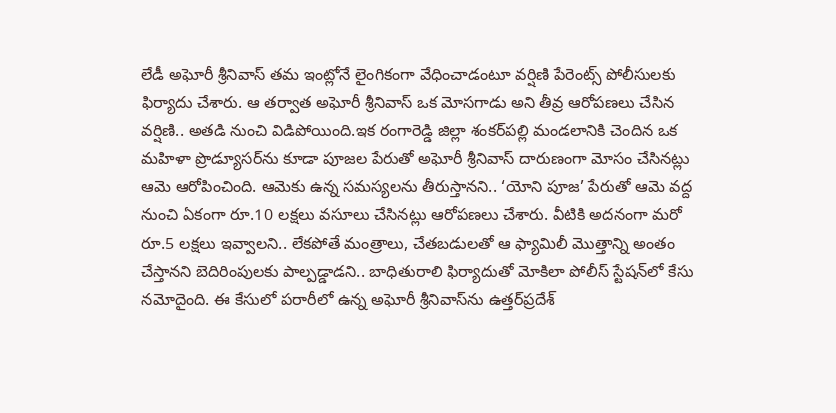లేడీ అఘోరీ శ్రీనివాస్ తమ ఇంట్లోనే లైంగికంగా వేధించాడంటూ వర్షిణి పేరెంట్స్ పోలీసులకు ఫిర్యాదు చేశారు. ఆ తర్వాత అఘోరీ శ్రీనివాస్ ఒక మోసగాడు అని తీవ్ర ఆరోపణలు చేసిన వర్షిణి.. అతడి నుంచి విడిపోయింది.ఇక రంగారెడ్డి జిల్లా శంకర్‌పల్లి మండలానికి చెందిన ఒక మహిళా ప్రొడ్యూసర్‌ను కూడా పూజల పేరుతో అఘోరీ శ్రీనివాస్ దారుణంగా మోసం చేసినట్లు ఆమె ఆరోపించింది. ఆమెకు ఉన్న సమస్యలను తీరుస్తానని.. ‘యోని పూజ’ పేరుతో ఆమె వద్ద నుంచి ఏకంగా రూ.10 లక్షలు వసూలు చేసినట్లు ఆరోపణలు చేశారు. వీటికి అదనంగా మరో రూ.5 లక్షలు ఇవ్వాలని.. లేకపోతే మంత్రాలు, చేతబడులతో ఆ ఫ్యామిలీ మొత్తాన్ని అంతం చేస్తానని బెదిరింపులకు పాల్పడ్డాడని.. బాధితురాలి ఫిర్యాదుతో మోకిలా పోలీస్ స్టేషన్‌లో కేసు నమోదైంది. ఈ కేసులో పరారీలో ఉన్న అఘోరీ శ్రీనివాస్‌ను ఉత్తర్‌ప్రదేశ్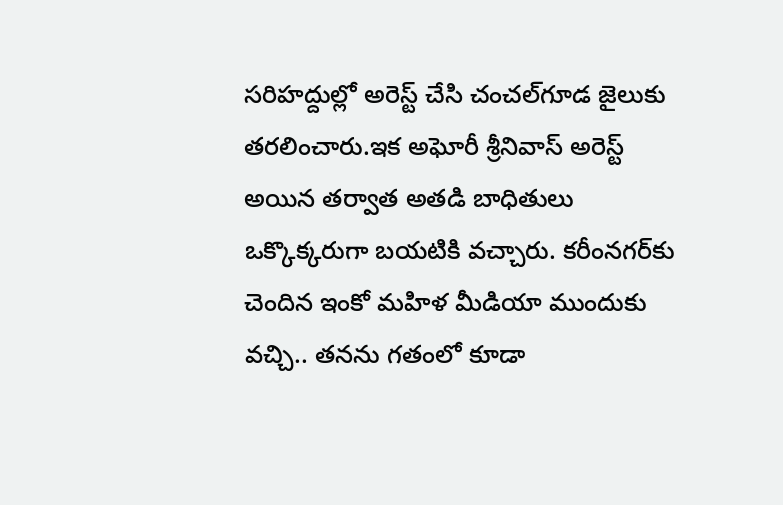సరిహద్దుల్లో అరెస్ట్ చేసి చంచల్‌గూడ జైలుకు తరలించారు.ఇక అఘోరీ శ్రీనివాస్‌ అరెస్ట్ అయిన తర్వాత అతడి బాధితులు ఒక్కొక్కరుగా బయటికి వచ్చారు. కరీంనగర్‌కు చెందిన ఇంకో మహిళ మీడియా ముందుకు వచ్చి.. తనను గతంలో కూడా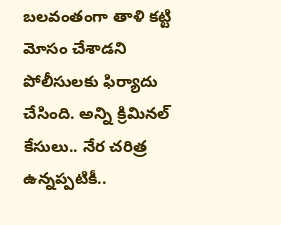బలవంతంగా తాళి కట్టి మోసం చేశాడని పోలీసులకు ఫిర్యాదు చేసింది. అన్ని క్రిమినల్ కేసులు.. నేర చరిత్ర ఉన్నప్పటికీ..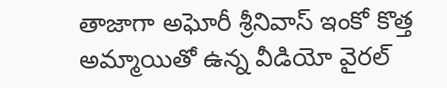తాజాగా అఘోరీ శ్రీనివాస్ ఇంకో కొత్త అమ్మాయితో ఉన్న వీడియో వైరల్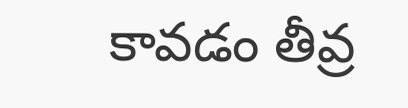కావడం తీవ్ర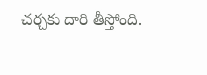చర్చకు దారి తీస్తోంది.